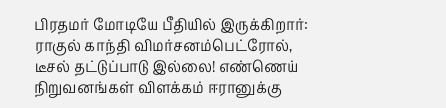பிரதமர் மோடியே பீதியில் இருக்கிறார்: ராகுல் காந்தி விமர்சனம்பெட்ரோல், டீசல் தட்டுப்பாடு இல்லை! எண்ணெய் நிறுவனங்கள் விளக்கம் ஈரானுக்கு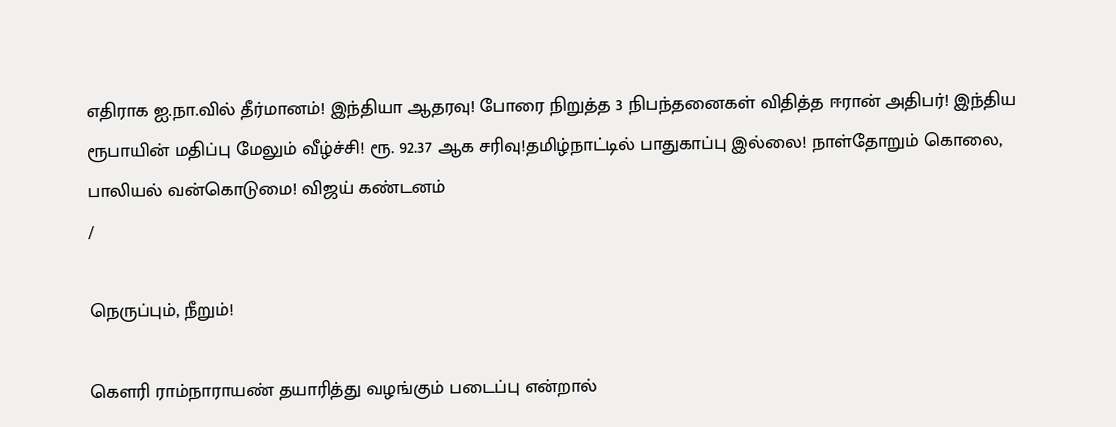எதிராக ஐ.நா.வில் தீர்மானம்! இந்தியா ஆதரவு! போரை நிறுத்த 3 நிபந்தனைகள் விதித்த ஈரான் அதிபர்! இந்திய ரூபாயின் மதிப்பு மேலும் வீழ்ச்சி! ரூ. 92.37 ஆக சரிவு!தமிழ்நாட்டில் பாதுகாப்பு இல்லை! நாள்தோறும் கொலை, பாலியல் வன்கொடுமை! விஜய் கண்டனம்
/

நெருப்பும், நீறும்!

கௌரி ராம்நாராயண் தயாரித்து வழங்கும் படைப்பு என்றால்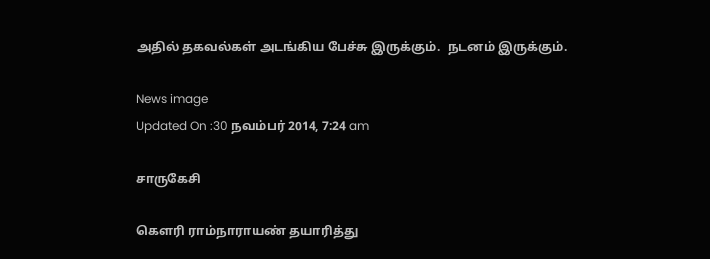அதில் தகவல்கள் அடங்கிய பேச்சு இருக்கும்.  நடனம் இருக்கும்.

News image
Updated On :30 நவம்பர் 2014, 7:24 am

சாருகேசி

கௌரி ராம்நாராயண் தயாரித்து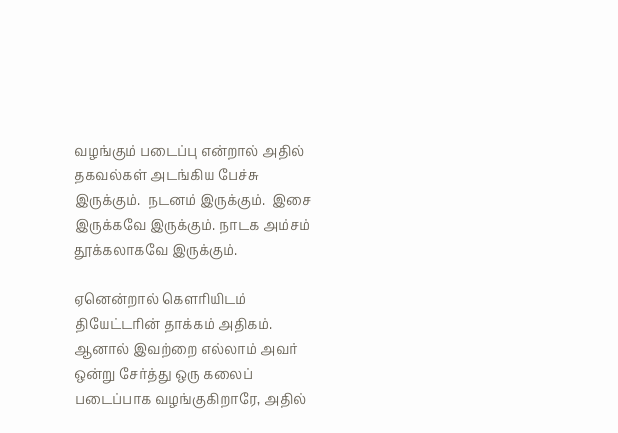வழங்கும் படைப்பு என்றால் அதில் தகவல்கள் அடங்கிய பேச்சு இருக்கும்.  நடனம் இருக்கும்.  இசை இருக்கவே இருக்கும். நாடக அம்சம் தூக்கலாகவே இருக்கும்.

ஏனென்றால் கௌரியிடம் தியேட்டரின் தாக்கம் அதிகம்.  ஆனால் இவற்றை எல்லாம் அவர் ஒன்று சேர்த்து ஒரு கலைப் படைப்பாக வழங்குகிறாரே, அதில்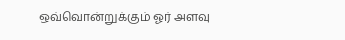ஒவ்வொன்றுக்கும் ஓர் அளவு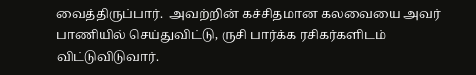வைத்திருப்பார்.  அவற்றின் கச்சிதமான கலவையை அவர் பாணியில் செய்துவிட்டு, ருசி பார்க்க ரசிகர்களிடம் விட்டுவிடுவார்.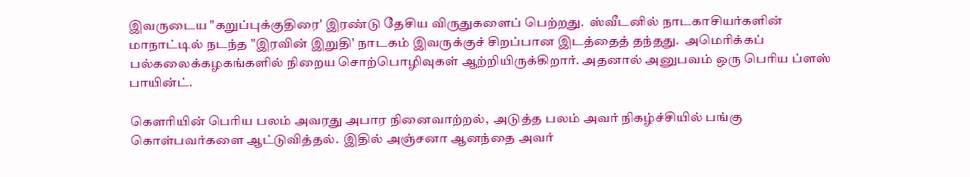இவருடைய "கறுப்புக்குதிரை' இரண்டு தேசிய விருதுகளைப் பெற்றது.  ஸ்வீடனில் நாடகாசியர்களின் மாநாட்டில் நடந்த "இரவின் இறுதி' நாடகம் இவருக்குச் சிறப்பான இடத்தைத் தந்தது.  அமெரிக்கப் பல்கலைக்கழகங்களில் நிறைய சொற்பொழிவுகள் ஆற்றியிருக்கிறார். அதனால் அனுபவம் ஒரு பெரிய ப்ளஸ் பாயின்ட்.

கௌரியின் பெரிய பலம் அவரது அபார நினைவாற்றல்,  அடுத்த பலம் அவர் நிகழ்ச்சியில் பங்கு கொள்பவர்களை ஆட்டுவித்தல்.  இதில் அஞ்சனா ஆனந்தை அவர்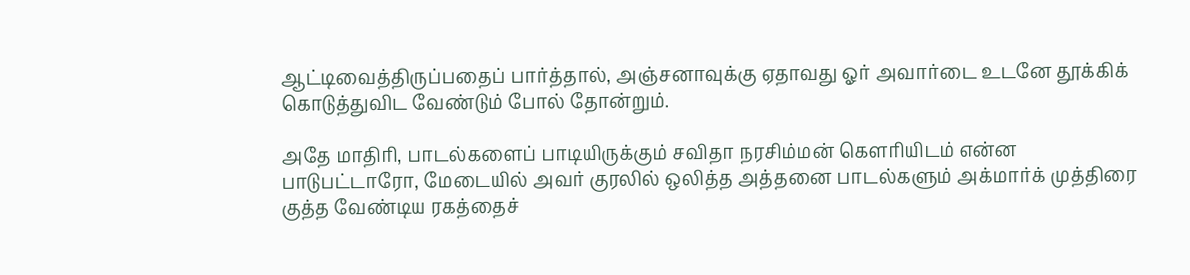ஆட்டிவைத்திருப்பதைப் பார்த்தால், அஞ்சனாவுக்கு ஏதாவது ஓர் அவார்டை உடனே தூக்கிக் கொடுத்துவிட வேண்டும் போல் தோன்றும்.

அதே மாதிரி, பாடல்களைப் பாடியிருக்கும் சவிதா நரசிம்மன் கௌரியிடம் என்ன பாடுபட்டாரோ, மேடையில் அவர் குரலில் ஒலித்த அத்தனை பாடல்களும் அக்மார்க் முத்திரை குத்த வேண்டிய ரகத்தைச்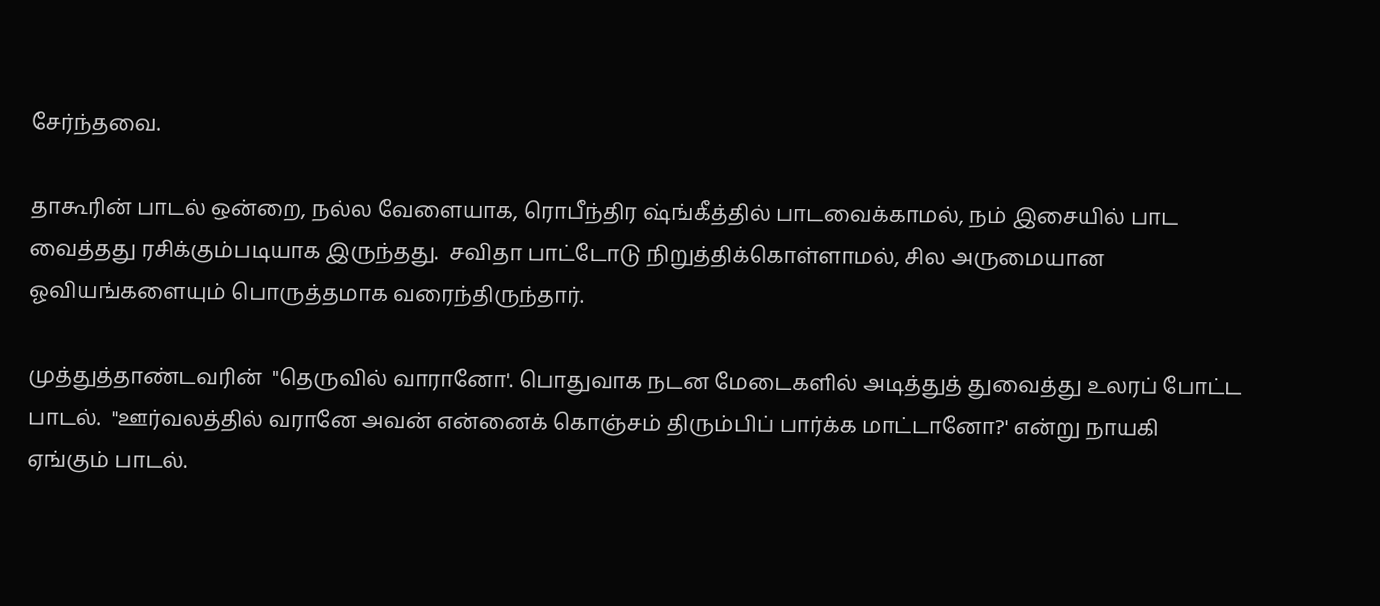சேர்ந்தவை.

தாகூரின் பாடல் ஒன்றை, நல்ல வேளையாக, ரொபீந்திர ஷ்ங்கீத்தில் பாடவைக்காமல், நம் இசையில் பாட வைத்தது ரசிக்கும்படியாக இருந்தது.  சவிதா பாட்டோடு நிறுத்திக்கொள்ளாமல், சில அருமையான ஓவியங்களையும் பொருத்தமாக வரைந்திருந்தார்.

முத்துத்தாண்டவரின்  "தெருவில் வாரானோ'. பொதுவாக நடன மேடைகளில் அடித்துத் துவைத்து உலரப் போட்ட பாடல்.  "ஊர்வலத்தில் வரானே அவன் என்னைக் கொஞ்சம் திரும்பிப் பார்க்க மாட்டானோ?' என்று நாயகி ஏங்கும் பாடல்.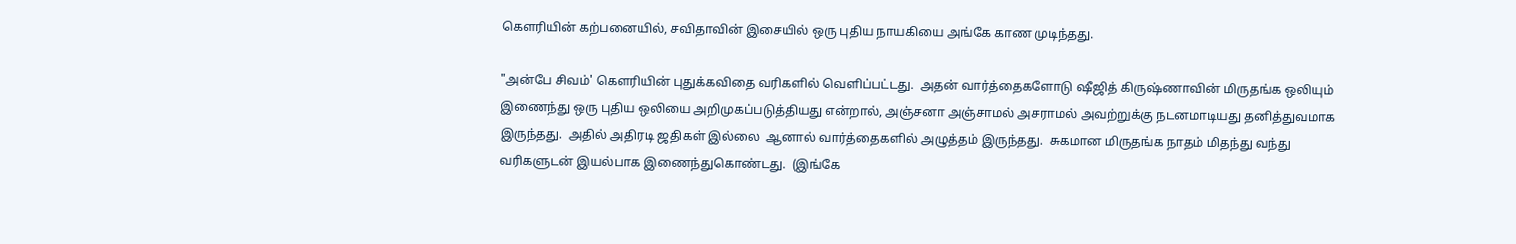கௌரியின் கற்பனையில், சவிதாவின் இசையில் ஒரு புதிய நாயகியை அங்கே காண முடிந்தது.

"அன்பே சிவம்' கௌரியின் புதுக்கவிதை வரிகளில் வெளிப்பட்டது.  அதன் வார்த்தைகளோடு ஷீஜித் கிருஷ்ணாவின் மிருதங்க ஒலியும் இணைந்து ஒரு புதிய ஒலியை அறிமுகப்படுத்தியது என்றால், அஞ்சனா அஞ்சாமல் அசராமல் அவற்றுக்கு நடனமாடியது தனித்துவமாக இருந்தது.  அதில் அதிரடி ஜதிகள் இல்லை  ஆனால் வார்த்தைகளில் அழுத்தம் இருந்தது.  சுகமான மிருதங்க நாதம் மிதந்து வந்து வரிகளுடன் இயல்பாக இணைந்துகொண்டது.  (இங்கே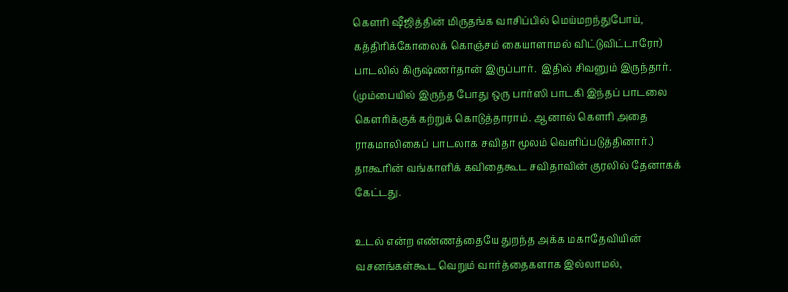கௌரி ஷீஜித்தின் மிருதங்க வாசிப்பில் மெய்மறந்துபோய், கத்திரிக்கோலைக் கொஞ்சம் கையாளாமல் விட்டுவிட்டாரோ)    பாடலில் கிருஷ்ணர்தான் இருப்பார்.  இதில் சிவனும் இருந்தார்.  (மும்பையில் இருந்த போது ஒரு பார்ஸி பாடகி இந்தப் பாடலை கௌரிக்குக் கற்றுக் கொடுத்தாராம். ஆனால் கௌரி அதை ராகமாலிகைப் பாடலாக சவிதா மூலம் வெளிப்படுத்தினார்.) தாகூரின் வங்காளிக் கவிதைகூட சவிதாவின் குரலில் தேனாகக் கேட்டது.

உடல் என்ற எண்ணத்தையே துறந்த அக்க மகாதேவியின் வசனங்கள்கூட வெறும் வார்த்தைகளாக இல்லாமல்,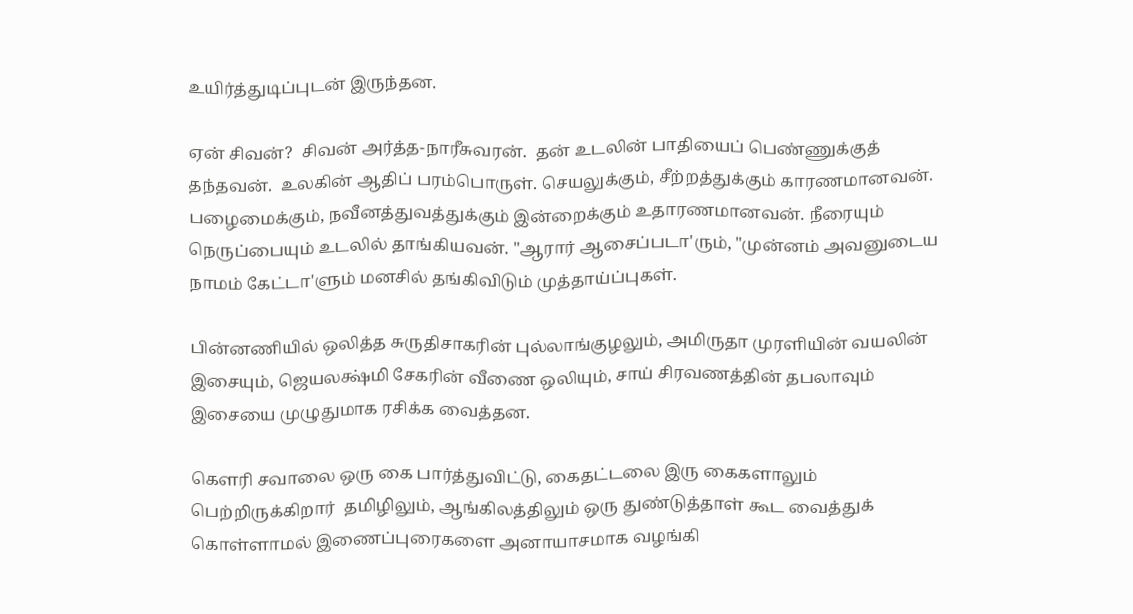உயிர்த்துடிப்புடன் இருந்தன.

ஏன் சிவன்?  சிவன் அர்த்த-நாரீசுவரன்.  தன் உடலின் பாதியைப் பெண்ணுக்குத் தந்தவன்.  உலகின் ஆதிப் பரம்பொருள். செயலுக்கும், சீற்றத்துக்கும் காரணமானவன். பழைமைக்கும், நவீனத்துவத்துக்கும் இன்றைக்கும் உதாரணமானவன். நீரையும் நெருப்பையும் உடலில் தாங்கியவன். "ஆரார் ஆசைப்படா'ரும், "முன்னம் அவனுடைய நாமம் கேட்டா'ளும் மனசில் தங்கிவிடும் முத்தாய்ப்புகள்.

பின்னணியில் ஒலித்த சுருதிசாகரின் புல்லாங்குழலும், அமிருதா முரளியின் வயலின் இசையும், ஜெயலக்ஷ்மி சேகரின் வீணை ஒலியும், சாய் சிரவணத்தின் தபலாவும் இசையை முழுதுமாக ரசிக்க வைத்தன.

கௌரி சவாலை ஒரு கை பார்த்துவிட்டு, கைதட்டலை இரு கைகளாலும் பெற்றிருக்கிறார்  தமிழிலும், ஆங்கிலத்திலும் ஒரு துண்டுத்தாள் கூட வைத்துக் கொள்ளாமல் இணைப்புரைகளை அனாயாசமாக வழங்கி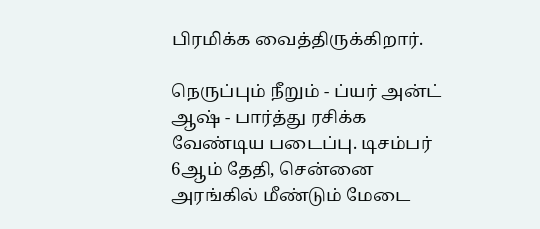பிரமிக்க வைத்திருக்கிறார்.

நெருப்பும் நீறும் - ப்யர் அன்ட் ஆஷ் - பார்த்து ரசிக்க வேண்டிய படைப்பு. டிசம்பர் 6ஆம் தேதி, சென்னை அரங்கில் மீண்டும் மேடை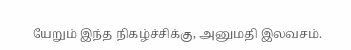யேறும் இந்த நிகழ்ச்சிக்கு, அனுமதி இலவசம்.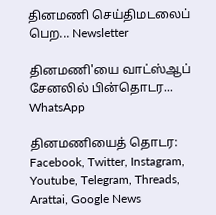தினமணி செய்திமடலைப் பெற... Newsletter

தினமணி'யை வாட்ஸ்ஆப் சேனலில் பின்தொடர... WhatsApp

தினமணியைத் தொடர: Facebook, Twitter, Instagram, Youtube, Telegram, Threads, Arattai, Google News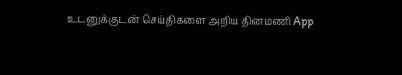உடனுக்குடன் செய்திகளை அறிய தினமணி App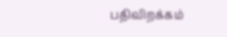பதிவிறக்கம்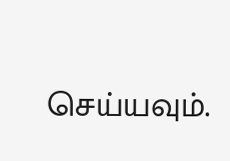செய்யவும்.